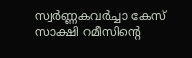സ്വർണ്ണകവർച്ചാ കേസ് സാക്ഷി റമീസിന്റെ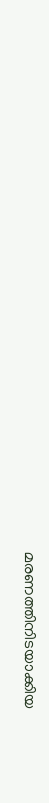മരണത്തിനിടയാക്കിയ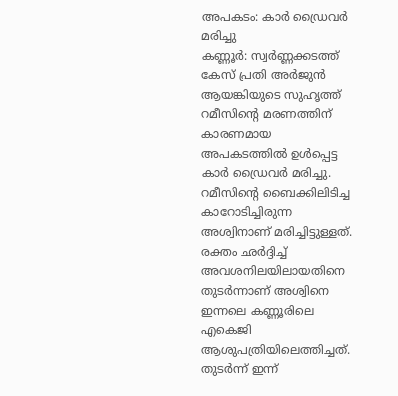അപകടം: കാർ ഡ്രൈവർ മരിച്ചു
കണ്ണൂർ: സ്വർണ്ണക്കടത്ത് കേസ് പ്രതി അർജുൻ ആയങ്കിയുടെ സുഹൃത്ത് റമീസിന്റെ മരണത്തിന് കാരണമായ അപകടത്തിൽ ഉൾപ്പെട്ട കാർ ഡ്രൈവർ മരിച്ചു. റമീസിന്റെ ബൈക്കിലിടിച്ച കാറോടിച്ചിരുന്ന അശ്വിനാണ് മരിച്ചിട്ടുള്ളത്. രക്തം ഛർദ്ദിച്ച് അവശനിലയിലായതിനെ തുടർന്നാണ് അശ്വിനെ ഇന്നലെ കണ്ണൂരിലെ എകെജി ആശുപത്രിയിലെത്തിച്ചത്. തുടർന്ന് ഇന്ന്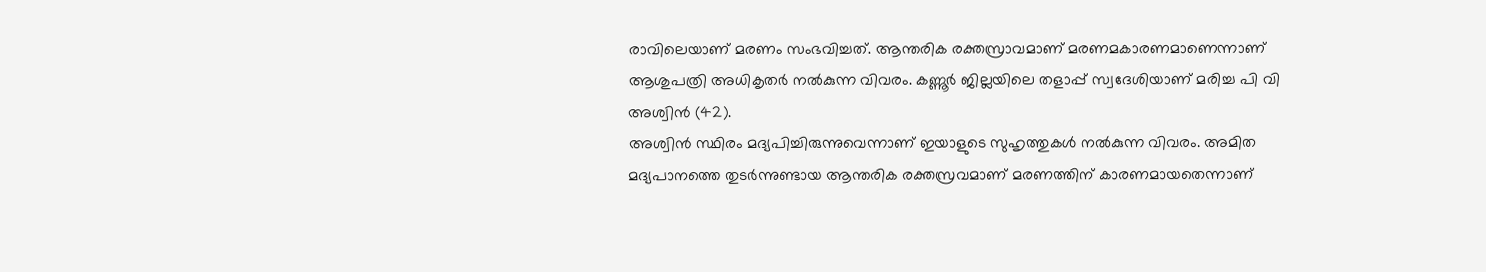രാവിലെയാണ് മരണം സംഭവിച്ചത്. ആന്തരിക രക്തസ്രാവമാണ് മരണമകാരണമാണെന്നാണ് ആശുപത്രി അധികൃതർ നൽകുന്ന വിവരം. കണ്ണൂർ ജില്ലയിലെ തളാപ്പ് സ്വദേശിയാണ് മരിച്ച പി വി അശ്വിൻ (42).
അശ്വിൻ സ്ഥിരം മദ്യപിച്ചിരുന്നുവെന്നാണ് ഇയാളുടെ സുഹൃത്തുകൾ നൽകുന്ന വിവരം. അമിത മദ്യപാനത്തെ തുടർന്നുണ്ടായ ആന്തരിക രക്തസ്രവമാണ് മരണത്തിന് കാരണമായതെന്നാണ്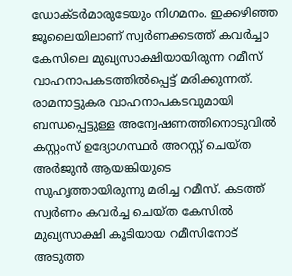ഡോക്ടർമാരുടേയും നിഗമനം. ഇക്കഴിഞ്ഞ ജൂലൈയിലാണ് സ്വർണക്കടത്ത് കവർച്ചാ കേസിലെ മുഖ്യസാക്ഷിയായിരുന്ന റമീസ് വാഹനാപകടത്തിൽപ്പെട്ട് മരിക്കുന്നത്. രാമനാട്ടുകര വാഹനാപകടവുമായി ബന്ധപ്പെട്ടുള്ള അന്വേഷണത്തിനൊടുവിൽ കസ്റ്റംസ് ഉദ്യോഗസ്ഥർ അറസ്റ്റ് ചെയ്ത അർജുൻ ആയങ്കിയുടെ സുഹൃത്തായിരുന്നു മരിച്ച റമീസ്. കടത്ത് സ്വർണം കവർച്ച ചെയ്ത കേസിൽ മുഖ്യസാക്ഷി കൂടിയായ റമീസിനോട് അടുത്ത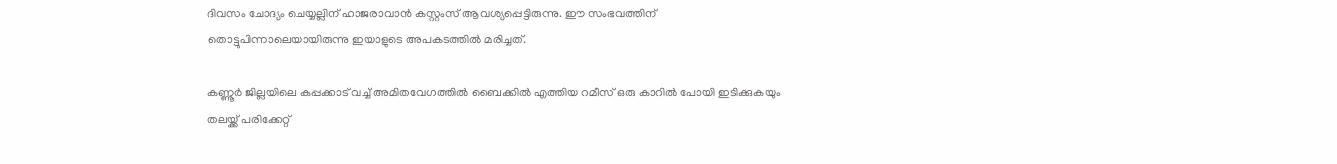ദിവസം ചോദ്യം ചെയ്യല്ലിന് ഹാജരാവാൻ കസ്റ്റംസ് ആവശ്യപ്പെട്ടിരുന്നു. ഈ സംഭവത്തിന് തൊട്ടുപിന്നാലെയായിരുന്നു ഇയാളുടെ അപകടത്തിൽ മരിച്ചത്.

കണ്ണൂർ ജില്ലയിലെ കപ്പക്കാട് വച്ച് അമിതവേഗത്തിൽ ബൈക്കിൽ എത്തിയ റമീസ് ഒരു കാറിൽ പോയി ഇടിക്കുകയും തലയ്ക്ക് പരിക്കേറ്റ്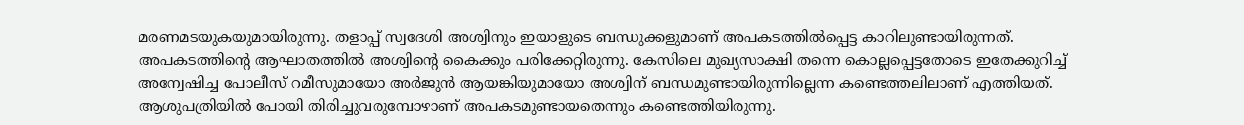മരണമടയുകയുമായിരുന്നു. തളാപ്പ് സ്വദേശി അശ്വിനും ഇയാളുടെ ബന്ധുക്കളുമാണ് അപകടത്തിൽപ്പെട്ട കാറിലുണ്ടായിരുന്നത്. അപകടത്തിന്റെ ആഘാതത്തിൽ അശ്വിന്റെ കൈക്കും പരിക്കേറ്റിരുന്നു. കേസിലെ മുഖ്യസാക്ഷി തന്നെ കൊല്ലപ്പെട്ടതോടെ ഇതേക്കുറിച്ച് അന്വേഷിച്ച പോലീസ് റമീസുമായോ അർജുൻ ആയങ്കിയുമായോ അശ്വിന് ബന്ധമുണ്ടായിരുന്നില്ലെന്ന കണ്ടെത്തലിലാണ് എത്തിയത്. ആശുപത്രിയിൽ പോയി തിരിച്ചുവരുമ്പോഴാണ് അപകടമുണ്ടായതെന്നും കണ്ടെത്തിയിരുന്നു.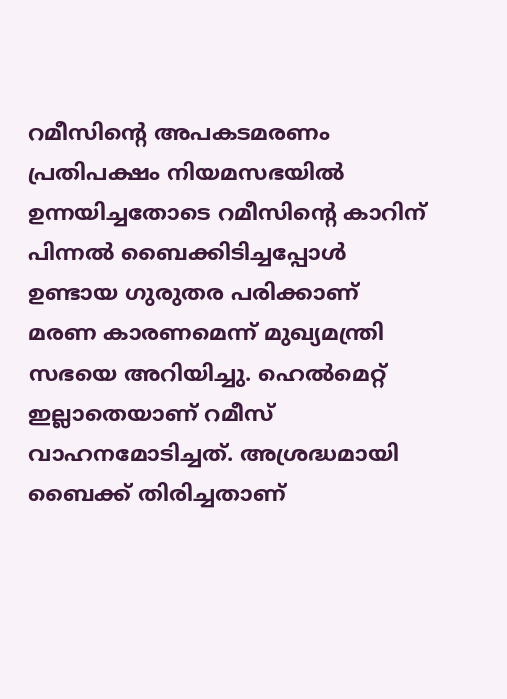റമീസിന്റെ അപകടമരണം പ്രതിപക്ഷം നിയമസഭയിൽ ഉന്നയിച്ചതോടെ റമീസിന്റെ കാറിന് പിന്നൽ ബൈക്കിടിച്ചപ്പോൾ ഉണ്ടായ ഗുരുതര പരിക്കാണ് മരണ കാരണമെന്ന് മുഖ്യമന്ത്രി സഭയെ അറിയിച്ചു. ഹെൽമെറ്റ് ഇല്ലാതെയാണ് റമീസ് വാഹനമോടിച്ചത്. അശ്രദ്ധമായി ബൈക്ക് തിരിച്ചതാണ്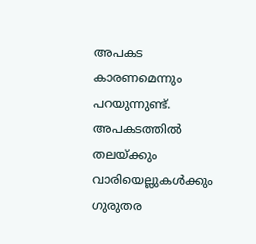അപകട കാരണമെന്നും പറയുന്നുണ്ട്. അപകടത്തിൽ തലയ്ക്കും വാരിയെല്ലുകൾക്കും ഗുരുതര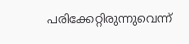പരിക്കേറ്റിരുന്നുവെന്ന്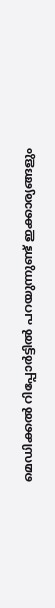മെഡിക്കൽ റിപ്പോർട്ടിൽ പറയുന്നുണ്ട് ഇക്കാര്യങ്ങളും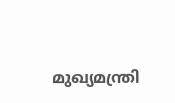മുഖ്യമന്ത്രി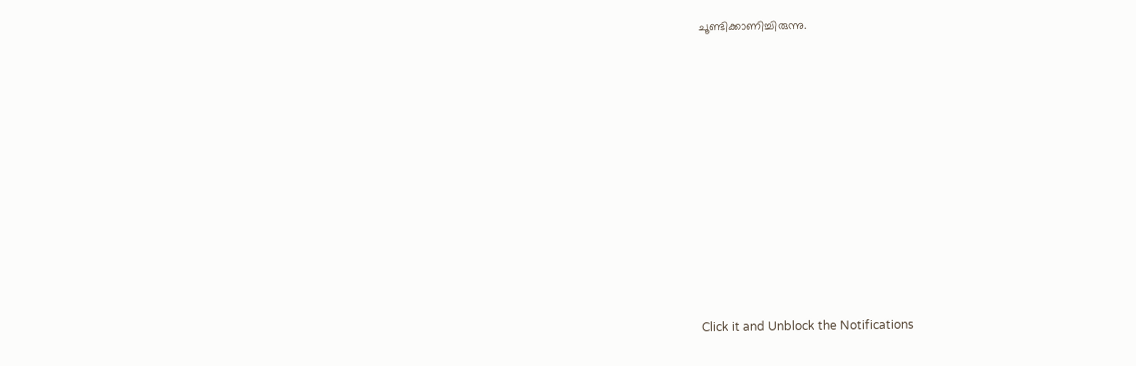ചൂണ്ടിക്കാണിച്ചിരുന്നു.












Click it and Unblock the Notifications